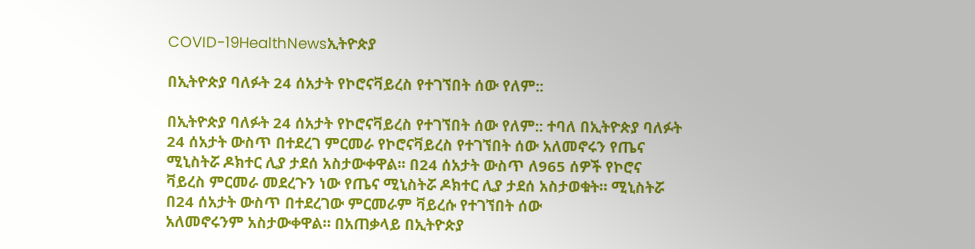COVID-19HealthNewsኢትዮጵያ

በኢትዮጵያ ባለፉት 24 ሰአታት የኮሮናቫይረስ የተገኘበት ሰው የለም::

በኢትዮጵያ ባለፉት 24 ሰአታት የኮሮናቫይረስ የተገኘበት ሰው የለም:: ተባለ በኢትዮጵያ ባለፉት 24 ሰአታት ውስጥ በተደረገ ምርመራ የኮሮናቫይረስ የተገኘበት ሰው አለመኖሩን የጤና ሚኒስትሯ ዶክተር ሊያ ታደሰ አስታውቀዋል፡፡ በ24 ሰአታት ውስጥ ለ965 ሰዎች የኮሮና ቫይረስ ምርመራ መደረጉን ነው የጤና ሚኒስትሯ ዶክተር ሊያ ታደሰ አስታወቁት። ሚኒስትሯ በ24 ሰአታት ውስጥ በተደረገው ምርመራም ቫይረሱ የተገኘበት ሰው
አለመኖሩንም አስታውቀዋል። በአጠቃላይ በኢትዮጵያ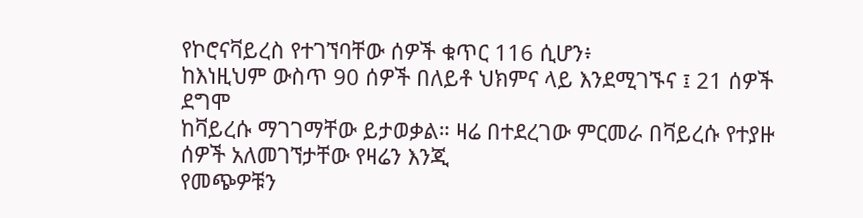የኮሮናቫይረስ የተገኘባቸው ሰዎች ቁጥር 116 ሲሆን፥
ከእነዚህም ውስጥ 90 ሰዎች በለይቶ ህክምና ላይ እንደሚገኙና ፤ 21 ሰዎች ደግሞ
ከቫይረሱ ማገገማቸው ይታወቃል። ዛሬ በተደረገው ምርመራ በቫይረሱ የተያዙ ሰዎች አለመገኘታቸው የዛሬን እንጂ
የመጭዎቹን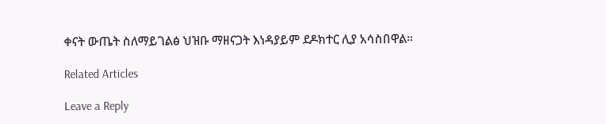ቀናት ውጤት ስለማይገልፅ ህዝቡ ማዘናጋት እነዳያይም ደዶክተር ሊያ አሳስበዋል፡፡

Related Articles

Leave a Reply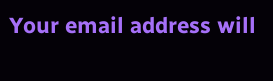Your email address will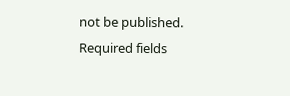not be published. Required fields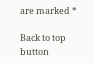are marked *

Back to top button